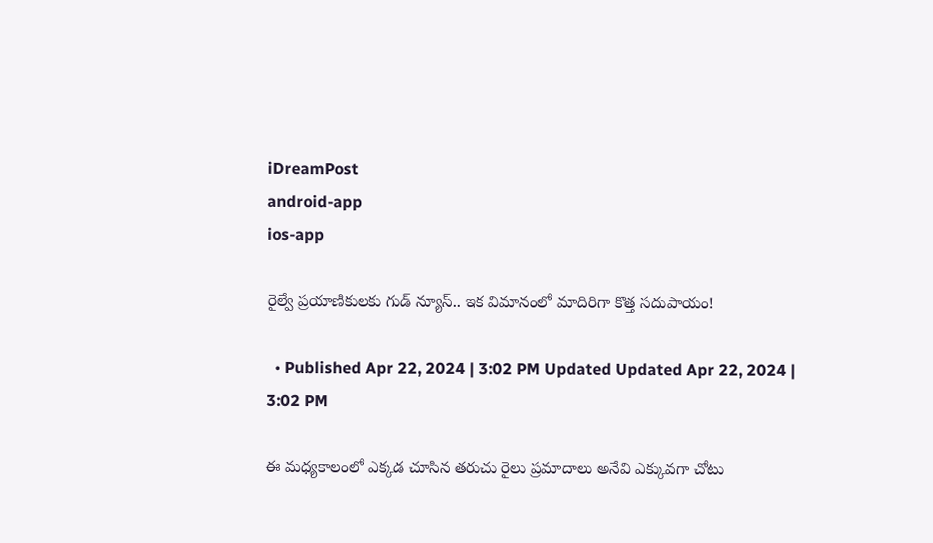iDreamPost
android-app
ios-app

రైల్వే ప్రయాణికులకు గుడ్ న్యూస్.. ఇక విమానంలో మాదిరిగా కొత్త సదుపాయం!

  • Published Apr 22, 2024 | 3:02 PM Updated Updated Apr 22, 2024 | 3:02 PM

ఈ మధ్యకాలంలో ఎక్కడ చూసిన తరుచు రైలు ప్రమాదాలు అనేవి ఎక్కువగా చోటు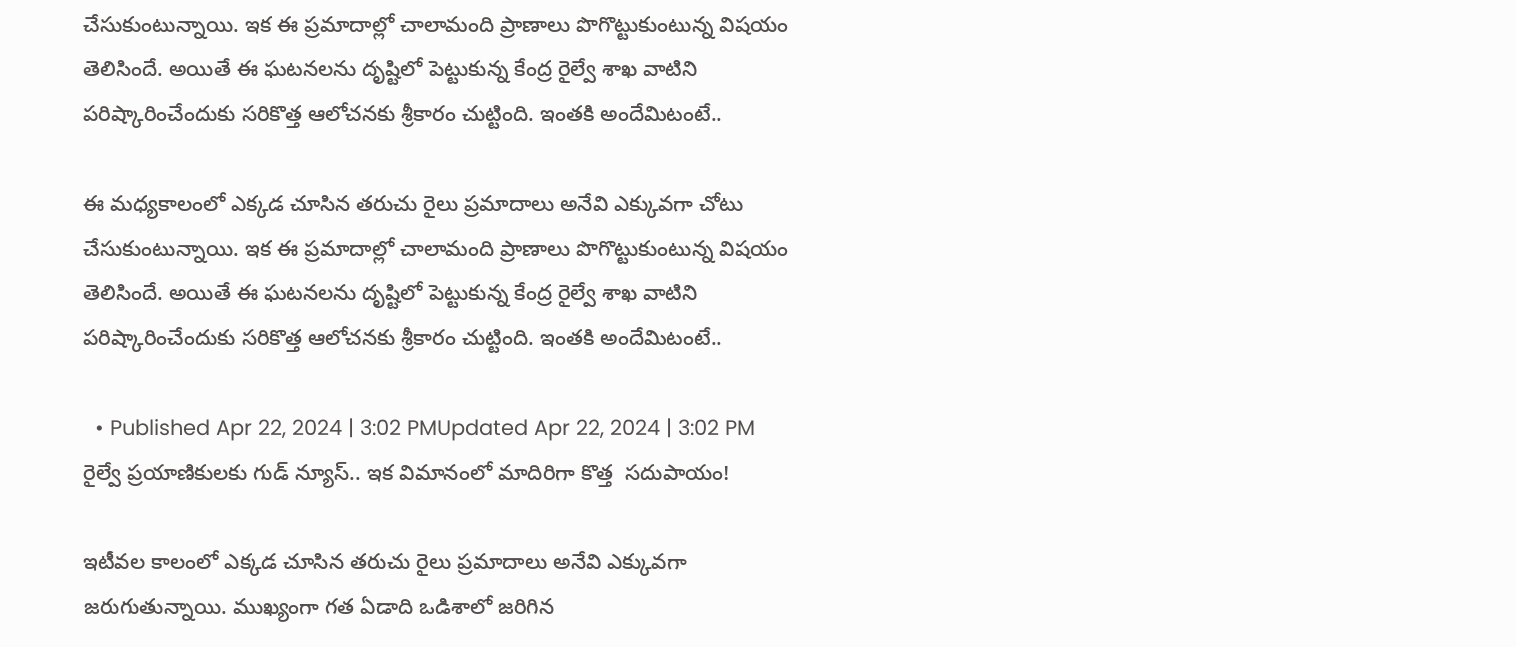చేసుకుంటున్నాయి. ఇక ఈ ప్రమాదాల్లో చాలామంది ప్రాణాలు పొగొట్టుకుంటున్న విషయం తెలిసిందే. అయితే ఈ ఘటనలను దృష్టిలో పెట్టుకున్న కేంద్ర రైల్వే శాఖ వాటిని పరిష్కారించేందుకు సరికొత్త ఆలోచనకు శ్రీకారం చుట్టింది. ఇంతకి అందేమిటంటే..

ఈ మధ్యకాలంలో ఎక్కడ చూసిన తరుచు రైలు ప్రమాదాలు అనేవి ఎక్కువగా చోటు చేసుకుంటున్నాయి. ఇక ఈ ప్రమాదాల్లో చాలామంది ప్రాణాలు పొగొట్టుకుంటున్న విషయం తెలిసిందే. అయితే ఈ ఘటనలను దృష్టిలో పెట్టుకున్న కేంద్ర రైల్వే శాఖ వాటిని పరిష్కారించేందుకు సరికొత్త ఆలోచనకు శ్రీకారం చుట్టింది. ఇంతకి అందేమిటంటే..

  • Published Apr 22, 2024 | 3:02 PMUpdated Apr 22, 2024 | 3:02 PM
రైల్వే ప్రయాణికులకు గుడ్ న్యూస్.. ఇక విమానంలో మాదిరిగా కొత్త  సదుపాయం!

ఇటీవల కాలంలో ఎక్కడ చూసిన తరుచు రైలు ప్రమాదాలు అనేవి ఎక్కువగా జరుగుతున్నాయి. ముఖ్యంగా గత ఏడాది ఒడిశాలో జరిగిన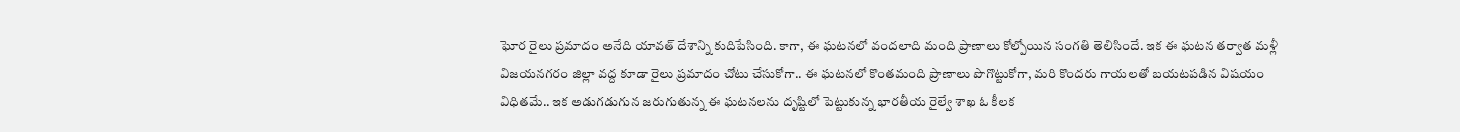ఘోర రైలు ప్రమాదం అనేది యావత్ దేశాన్ని కుదిపేసింది. కాగా, ఈ ఘటనలో వందలాది మంది ప్రాణాలు కోల్పోయిన సంగతి తెలిసిందే. ఇక ఈ ఘటన తర్వాత మళ్లీ విజయనగరం జిల్లా వద్ద కూడా రైలు ప్రమాదం చోటు చేసుకోగా.. ఈ ఘటనలో కొంతమంది ప్రాణాలు పొగొట్టుకోగా, మరి కొందరు గాయలతో బయటపడిన విషయం విధితమే.. ఇక అడుగడుగున జరుగుతున్న ఈ ఘటనలను దృష్టిలో పెట్టుకున్న భారతీయ రైల్వే శాఖ ఓ కీలక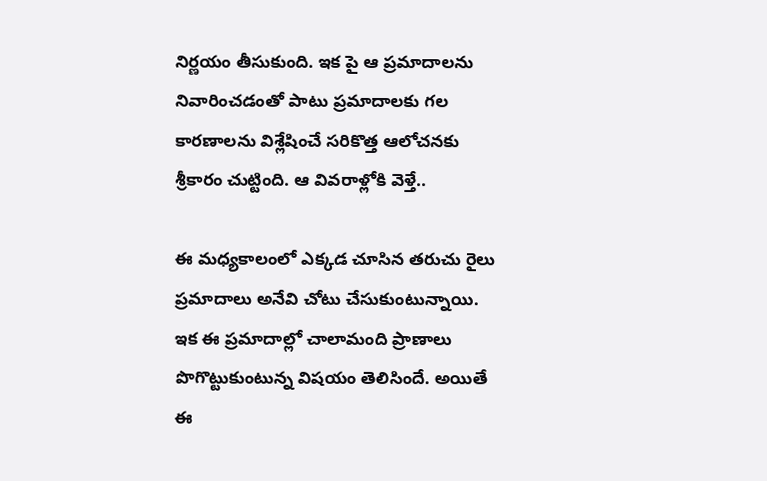నిర్ణయం తీసుకుంది. ఇక పై ఆ ప్రమాదాలను నివారించడంతో పాటు ప్రమాదాలకు గల కారణాలను విశ్లేషించే సరికొత్త ఆలోచనకు శ్రీకారం చుట్టింది. ఆ వివరాళ్లోకి వెళ్తే..

ఈ మధ్యకాలంలో ఎక్కడ చూసిన తరుచు రైలు ప్రమాదాలు అనేవి చోటు చేసుకుంటున్నాయి. ఇక ఈ ప్రమాదాల్లో చాలామంది ప్రాణాలు పొగొట్టుకుంటున్న విషయం తెలిసిందే. అయితే ఈ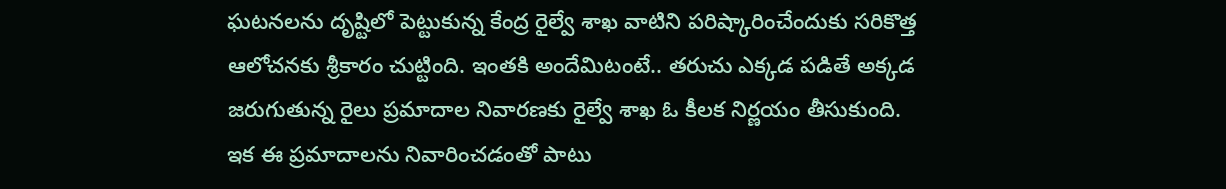ఘటనలను దృష్టిలో పెట్టుకున్న కేంద్ర రైల్వే శాఖ వాటిని పరిష్కారించేందుకు సరికొత్త ఆలోచనకు శ్రీకారం చుట్టింది. ఇంతకి అందేమిటంటే.. తరుచు ఎక్కడ పడితే అక్కడ జరుగుతున్న రైలు ప్రమాదాల నివారణకు రైల్వే శాఖ ఓ కీలక నిర్ణయం తీసుకుంది. ఇక ఈ ప్రమాదాలను నివారించడంతో పాటు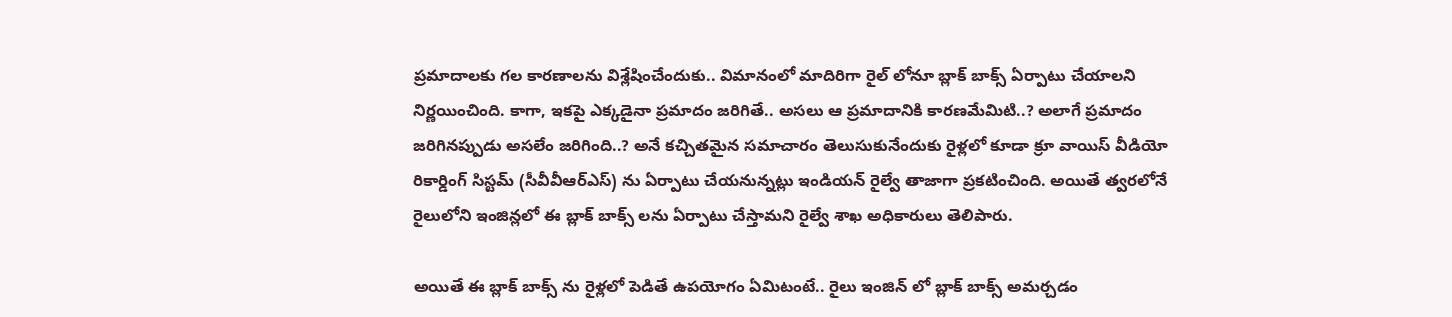ప్రమాదాలకు గల కారణాలను విశ్లేషించేందుకు.. విమానంలో మాదిరిగా రైల్‌ లోనూ బ్లాక్‌ బాక్స్‌ ఏర్పాటు చేయాలని నిర్ణయించింది. కాగా, ఇకపై ఎక్కడైనా ప్రమాదం జరిగితే.. అసలు ఆ ప్రమాదానికి కారణమేమిటి..? అలాగే ప్రమాదం జరిగినప్పుడు అసలేం జరిగింది..? అనే కచ్చితమైన సమాచారం తెలుసుకునేందుకు రైళ్లలో కూడా క్రూ వాయిస్ వీడియో రికార్డింగ్ సిస్టమ్ (సీవీవీఆర్ఎస్) ను ఏర్పాటు చేయనున్నట్లు ఇండియన్ రైల్వే తాజాగా ప్రకటించింది. అయితే త్వరలోనే రైలులోని ఇంజిన్లలో ఈ బ్లాక్ బాక్స్‌ లను ఏర్పాటు చేస్తామని రైల్వే శాఖ అధికారులు తెలిపారు.

అయితే ఈ బ్లాక్ బాక్స్‌ ‌ను రైళ్లలో పెడితే ఉపయోగం ఏమిటంటే.. రైలు ఇంజిన్ లో బ్లాక్ బాక్స్ అమర్చడం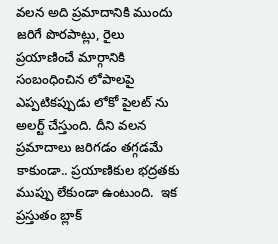వలన అది ప్రమాదానికి ముందు జరిగే పొరపాట్లు, రైలు ప్రయాణించే మార్గానికి సంబంధించిన లోపాలపై ఎప్పటికప్పుడు లోకో పైలట్‌ ను అలర్ట్ చేస్తుంది. దీని వలన ప్రమాదాలు జరిగడం తగ్గడమే కాకుండా.. ప్రయాణికుల భద్రతకు ముప్పు లేకుండా ఉంటుంది.  ఇక ప్రస్తుతం బ్లాక్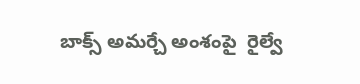బాక్స్ అమర్చే అంశంపై  రైల్వే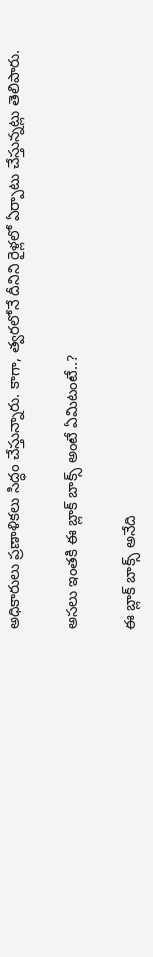అధికారులు ప్రణాళికలు సిద్ధం చేస్తున్నారు. కాగా, త్వరలోనే దీనిని రైళ్లలో ఏర్పాటు చేస్తున్నట్లు తెలిపారు.

అసలు ఇంతకి ఈ బ్లాక్ బాక్స్ అంటే ఏమిటంటే..?

ఈ బ్లాక్ బాక్స్ అనేది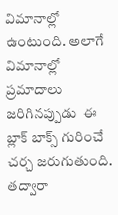విమానాల్లో  ఉంటుంది. అలాగే విమానాల్లో  ప్రమాదాలు జరిగినప్పుడు  ఈ బ్లాక్ బాక్స్ గురించే చర్చ జరుగుతుంది. తద్వారా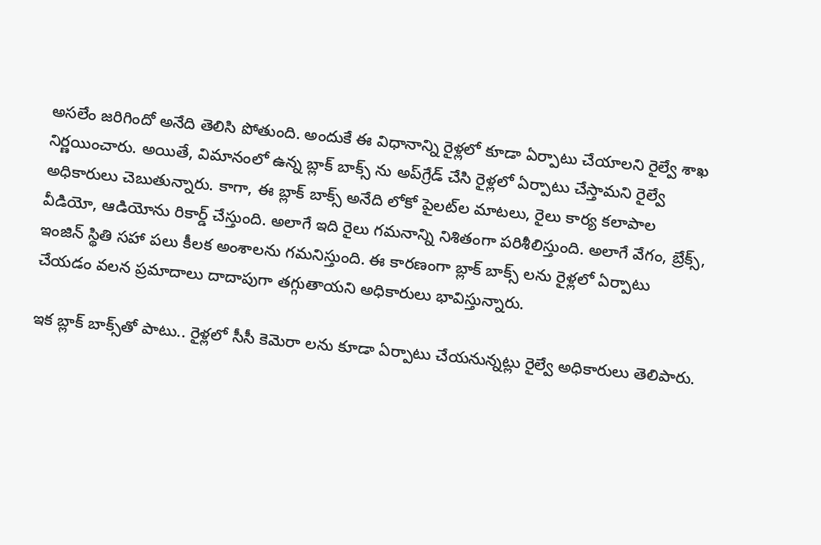అసలేం జరిగిందో అనేది తెలిసి పోతుంది. అందుకే ఈ విధానాన్ని రైళ్లలో కూడా ఏర్పాటు చేయాలని రైల్వే శాఖ నిర్ణయించారు. అయితే, విమానంలో ఉన్న బ్లాక్ బాక్స్‌ ను అప్‌గ్రేడ్ చేసి రైళ్లలో ఏర్పాటు చేస్తామని రైల్వే అధికారులు చెబుతున్నారు. కాగా, ఈ బ్లాక్ బాక్స్ అనేది లోకో పైలట్‌ల మాటలు, రైలు కార్య కలాపాల వీడియో, ఆడియోను రికార్డ్ చేస్తుంది. అలాగే ఇది రైలు గమనాన్ని నిశితంగా పరిశీలిస్తుంది. అలాగే వేగం, బ్రేక్స్, ఇంజిన్ స్థితి సహా పలు కీలక అంశాలను గమనిస్తుంది. ఈ కారణంగా బ్లాక్ బాక్స్‌ లను రైళ్లలో ఏర్పాటు చేయడం వలన ప్రమాదాలు దాదాపుగా తగ్గుతాయని అధికారులు భావిస్తున్నారు.

ఇక బ్లాక్ బాక్స్‌తో పాటు.. రైళ్లలో సీసీ కెమెరా లను కూడా ఏర్పాటు చేయనున్నట్లు రైల్వే అధికారులు తెలిపారు.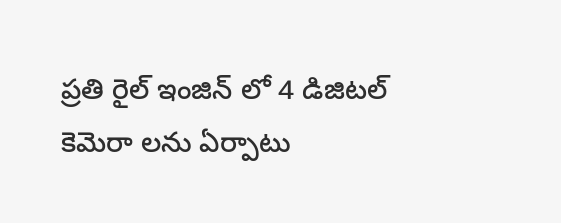ప్రతి రైల్ ఇంజిన్‌ లో 4 డిజిటల్ కెమెరా లను ఏర్పాటు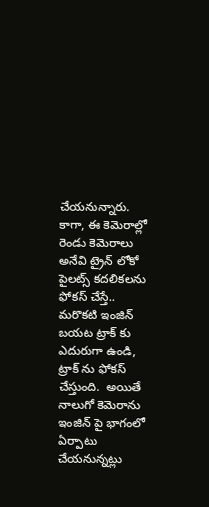చేయనున్నారు. కాగా, ఈ కెమెరాల్లో రెండు కెమెరాలు అనేవి ట్రైన్ లోకో పైలట్స్‌ కదలికలను ఫోకస్ చేస్తే.. మరొకటి ఇంజిన్ బయట ట్రాక్‌ కు ఎదురుగా ఉండి, ట్రాక్‌ ను ఫోకస్ చేస్తుంది.  అయితే నాలుగో కెమెరాను ఇంజిన్ పై భాగంలో ఏర్పాటు చేయనున్నట్లు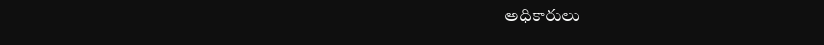అధికారులు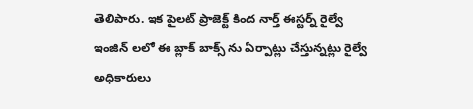తెలిపారు. ఇక పైలట్ ప్రాజెక్ట్ కింద నార్త్ ఈస్టర్న్ రైల్వే ఇంజిన్‌ లలో ఈ బ్లాక్ బాక్స్‌ ను ఏర్పాట్లు చేస్తున్నట్లు రైల్వే అధికారులు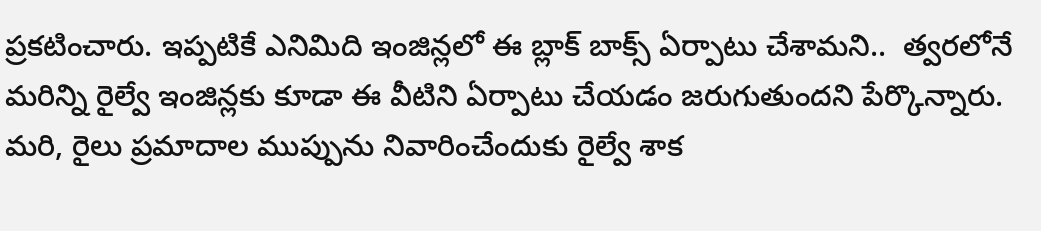ప్రకటించారు. ఇప్పటికే ఎనిమిది ఇంజిన్లలో ఈ బ్లాక్ బాక్స్ ఏర్పాటు చేశామని..  త్వరలోనే మరిన్ని రైల్వే ఇంజిన్లకు కూడా ఈ వీటిని ఏర్పాటు చేయడం జరుగుతుందని పేర్కొన్నారు.  మరి, రైలు ప్రమాదాల ముప్పును నివారించేందుకు రైల్వే శాక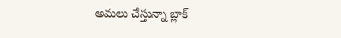అమలు చేస్తున్నా బ్లాక్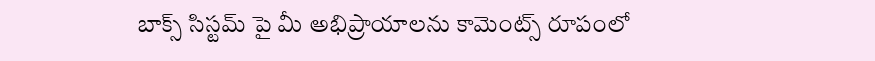బాక్స్ సిస్టమ్ పై మీ అభిప్రాయాలను కామెంట్స్ రూపంలో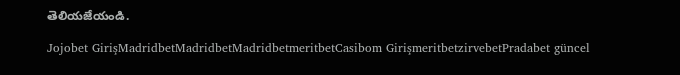తెలియజేయండి.

Jojobet GirişMadridbetMadridbetMadridbetmeritbetCasibom GirişmeritbetzirvebetPradabet güncel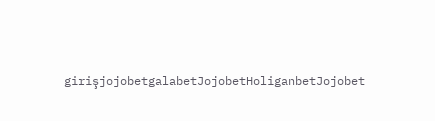girişjojobetgalabetJojobetHoliganbetJojobet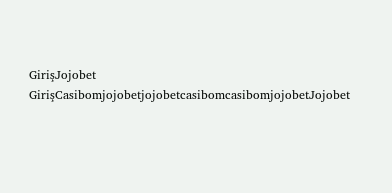GirişJojobet GirişCasibomjojobetjojobetcasibomcasibomjojobetJojobet